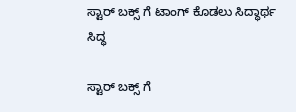ಸ್ಟಾರ್ ಬಕ್ಸ್ ಗೆ ಟಾಂಗ್ ಕೊಡಲು ಸಿದ್ಧಾರ್ಥ ಸಿದ್ಧ

ಸ್ಟಾರ್ ಬಕ್ಸ್ ಗೆ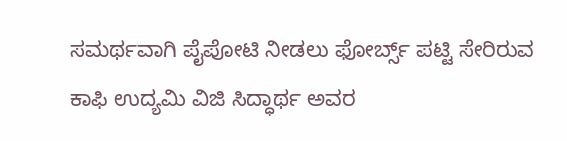ಸಮರ್ಥವಾಗಿ ಪೈಪೋಟಿ ನೀಡಲು ಫೋರ್ಬ್ಸ್ ಪಟ್ಟಿ ಸೇರಿರುವ ಕಾಫಿ ಉದ್ಯಮಿ ವಿಜಿ ಸಿದ್ಧಾರ್ಥ ಅವರ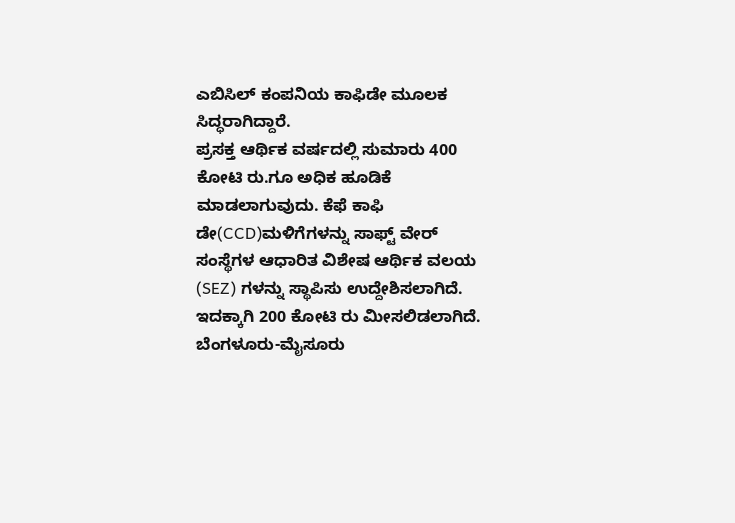ಎಬಿಸಿಲ್ ಕಂಪನಿಯ ಕಾಫಿಡೇ ಮೂಲಕ ಸಿದ್ಧರಾಗಿದ್ದಾರೆ.
ಪ್ರಸಕ್ತ ಆರ್ಥಿಕ ವರ್ಷದಲ್ಲಿ ಸುಮಾರು 400 ಕೋಟಿ ರು.ಗೂ ಅಧಿಕ ಹೂಡಿಕೆ ಮಾಡಲಾಗುವುದು. ಕೆಫೆ ಕಾಫಿ ಡೇ(CCD)ಮಳಿಗೆಗಳನ್ನು ಸಾಫ್ಟ್ ವೇರ್ ಸಂಸ್ಥೆಗಳ ಆಧಾರಿತ ವಿಶೇಷ ಆರ್ಥಿಕ ವಲಯ (SEZ) ಗಳನ್ನು ಸ್ಥಾಪಿಸು ಉದ್ದೇಶಿಸಲಾಗಿದೆ. ಇದಕ್ಕಾಗಿ 200 ಕೋಟಿ ರು ಮೀಸಲಿಡಲಾಗಿದೆ.
ಬೆಂಗಳೂರು-ಮೈಸೂರು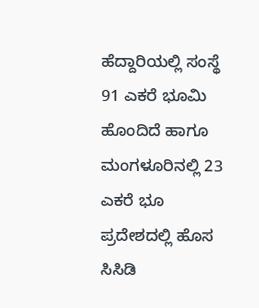ಹೆದ್ದಾರಿಯಲ್ಲಿ ಸಂಸ್ಥೆ 91 ಎಕರೆ ಭೂಮಿ ಹೊಂದಿದೆ ಹಾಗೂ ಮಂಗಳೂರಿನಲ್ಲಿ 23 ಎಕರೆ ಭೂ ಪ್ರದೇಶದಲ್ಲಿ ಹೊಸ ಸಿಸಿಡಿ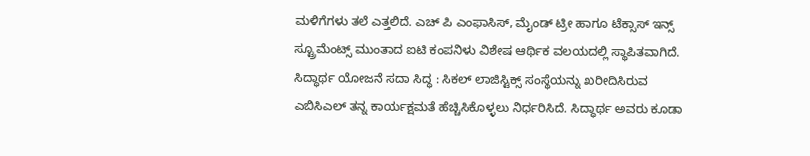ಮಳಿಗೆಗಳು ತಲೆ ಎತ್ತಲಿದೆ. ಎಚ್ ಪಿ ಎಂಫಾಸಿಸ್, ಮೈಂಡ್ ಟ್ರೀ ಹಾಗೂ ಟೆಕ್ಸಾಸ್ ಇನ್ಸ್ ಸ್ಟ್ರೂಮೆಂಟ್ಸ್ ಮುಂತಾದ ಐಟಿ ಕಂಪನಿಳು ವಿಶೇಷ ಆರ್ಥಿಕ ವಲಯದಲ್ಲಿ ಸ್ಥಾಪಿತವಾಗಿದೆ.
ಸಿದ್ಧಾರ್ಥ ಯೋಜನೆ ಸದಾ ಸಿದ್ಧ : ಸಿಕಲ್ ಲಾಜಿಸ್ಟಿಕ್ಸ್ ಸಂಸ್ಥೆಯನ್ನು ಖರೀದಿಸಿರುವ ಎಬಿಸಿಎಲ್ ತನ್ನ ಕಾರ್ಯಕ್ಷಮತೆ ಹೆಚ್ಚಿಸಿಕೊಳ್ಳಲು ನಿರ್ಧರಿಸಿದೆ. ಸಿದ್ಧಾರ್ಥ ಅವರು ಕೂಡಾ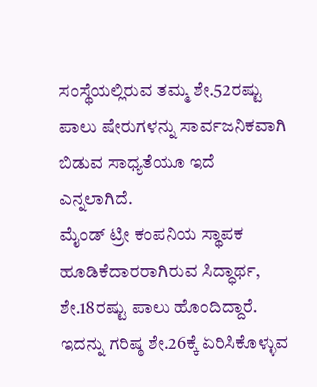ಸಂಸ್ಥೆಯಲ್ಲಿರುವ ತಮ್ಮ ಶೇ.52ರಷ್ಟು ಪಾಲು ಷೇರುಗಳನ್ನು ಸಾರ್ವಜನಿಕವಾಗಿ ಬಿಡುವ ಸಾಧ್ಯತೆಯೂ ಇದೆ ಎನ್ನಲಾಗಿದೆ.
ಮೈಂಡ್ ಟ್ರೀ ಕಂಪನಿಯ ಸ್ಥಾಪಕ ಹೂಡಿಕೆದಾರರಾಗಿರುವ ಸಿದ್ಧಾರ್ಥ, ಶೇ.18ರಷ್ಟು ಪಾಲು ಹೊಂದಿದ್ದಾರೆ. ಇದನ್ನು ಗರಿಷ್ಠ ಶೇ.26ಕ್ಕೆ ಏರಿಸಿಕೊಳ್ಳುವ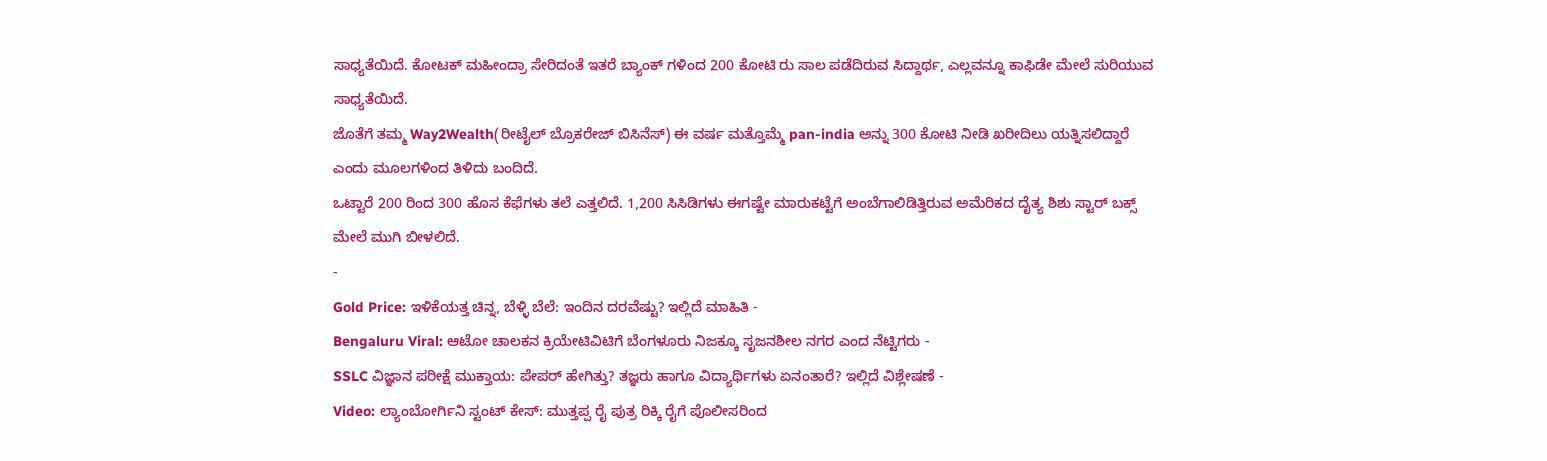ಸಾಧ್ಯತೆಯಿದೆ. ಕೋಟಕ್ ಮಹೀಂದ್ರಾ ಸೇರಿದಂತೆ ಇತರೆ ಬ್ಯಾಂಕ್ ಗಳಿಂದ 200 ಕೋಟಿ ರು ಸಾಲ ಪಡೆದಿರುವ ಸಿದ್ದಾರ್ಥ, ಎಲ್ಲವನ್ನೂ ಕಾಫಿಡೇ ಮೇಲೆ ಸುರಿಯುವ ಸಾಧ್ಯತೆಯಿದೆ.
ಜೊತೆಗೆ ತಮ್ಮ Way2Wealth(ರೀಟೈಲ್ ಬ್ರೊಕರೇಜ್ ಬಿಸಿನೆಸ್) ಈ ವರ್ಷ ಮತ್ತೊಮ್ಮೆ pan-india ಅನ್ನು 300 ಕೋಟಿ ನೀಡಿ ಖರೀದಿಲು ಯತ್ನಿಸಲಿದ್ದಾರೆ ಎಂದು ಮೂಲಗಳಿಂದ ತಿಳಿದು ಬಂದಿದೆ.
ಒಟ್ಟಾರೆ 200 ರಿಂದ 300 ಹೊಸ ಕೆಫೆಗಳು ತಲೆ ಎತ್ತಲಿದೆ. 1,200 ಸಿಸಿಡಿಗಳು ಈಗಷ್ಟೇ ಮಾರುಕಟ್ಟೆಗೆ ಅಂಬೆಗಾಲಿಡಿತ್ತಿರುವ ಅಮೆರಿಕದ ದೈತ್ಯ ಶಿಶು ಸ್ಟಾರ್ ಬಕ್ಸ್ ಮೇಲೆ ಮುಗಿ ಬೀಳಲಿದೆ.
-
Gold Price: ಇಳಿಕೆಯತ್ತ ಚಿನ್ನ, ಬೆಳ್ಳಿ ಬೆಲೆ: ಇಂದಿನ ದರವೆಷ್ಟು? ಇಲ್ಲಿದೆ ಮಾಹಿತಿ -
Bengaluru Viral: ಆಟೋ ಚಾಲಕನ ಕ್ರಿಯೇಟಿವಿಟಿಗೆ ಬೆಂಗಳೂರು ನಿಜಕ್ಕೂ ಸೃಜನಶೀಲ ನಗರ ಎಂದ ನೆಟ್ಟಿಗರು -
SSLC ವಿಜ್ಞಾನ ಪರೀಕ್ಷೆ ಮುಕ್ತಾಯ: ಪೇಪರ್ ಹೇಗಿತ್ತು? ತಜ್ಞರು ಹಾಗೂ ವಿದ್ಯಾರ್ಥಿಗಳು ಏನಂತಾರೆ? ಇಲ್ಲಿದೆ ವಿಶ್ಲೇಷಣೆ -
Video: ಲ್ಯಾಂಬೋರ್ಗಿನಿ ಸ್ಟಂಟ್ ಕೇಸ್: ಮುತ್ತಪ್ಪ ರೈ ಪುತ್ರ ರಿಕ್ಕಿ ರೈಗೆ ಪೊಲೀಸರಿಂದ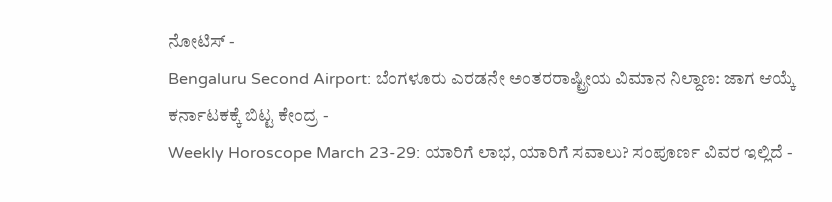ನೋಟಿಸ್ -
Bengaluru Second Airport: ಬೆಂಗಳೂರು ಎರಡನೇ ಅಂತರರಾಷ್ಟ್ರೀಯ ವಿಮಾನ ನಿಲ್ದಾಣ: ಜಾಗ ಆಯ್ಕೆ ಕರ್ನಾಟಕಕ್ಕೆ ಬಿಟ್ಟ ಕೇಂದ್ರ -
Weekly Horoscope March 23-29: ಯಾರಿಗೆ ಲಾಭ, ಯಾರಿಗೆ ಸವಾಲು? ಸಂಪೂರ್ಣ ವಿವರ ಇಲ್ಲಿದೆ -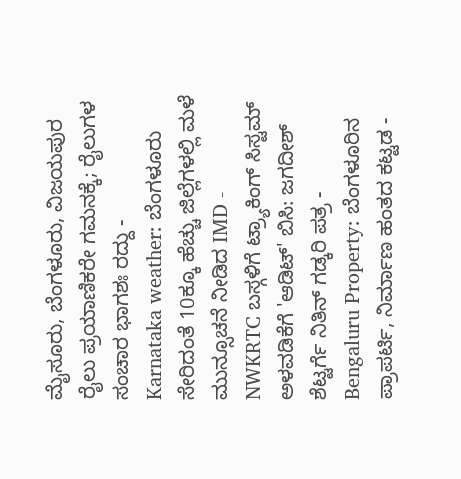ಮೈಸೂರು, ಬೆಂಗಳೂರು, ವಿಜಯಪುರ ರೈಲು ಪ್ರಯಾಣಿಕರೇ ಗಮನಕ್ಕೆ; ರೈಲುಗಳ ಸಂಚಾರ ಭಾಗಶಃ ರದ್ದು -
Karnataka weather: ಬೆಂಗಳೂರು ಸೇರಿದಂತೆ 10ಕ್ಕೂ ಹೆಚ್ಚು ಜಿಲ್ಲೆಗಳಲ್ಲಿ ಮಳೆ ಮುನ್ಸೂಚನೆ ನೀಡಿದ IMD -
NWKRTC ಬಸ್ಗಳಿಗೆ ಟ್ರ್ಯಾಕಿಂಗ್ ಸಿಸ್ಟಮ್ ಅಳವಡಿಕೆಗೆ 'ಆಡಿಟ್' ಬಿಸಿ: ಜಗದೀಶ್ ಶೆಟ್ಟರ್ಗೆ ನಿತಿನ್ ಗಡ್ಕರಿ ಪತ್ರ -
Bengaluru Property: ಬೆಂಗಳೂರಿನ ಪ್ರಾಪರ್ಟಿ, ನಿರ್ಮಾಣ ಹಂತದ ಕಟ್ಟಡ -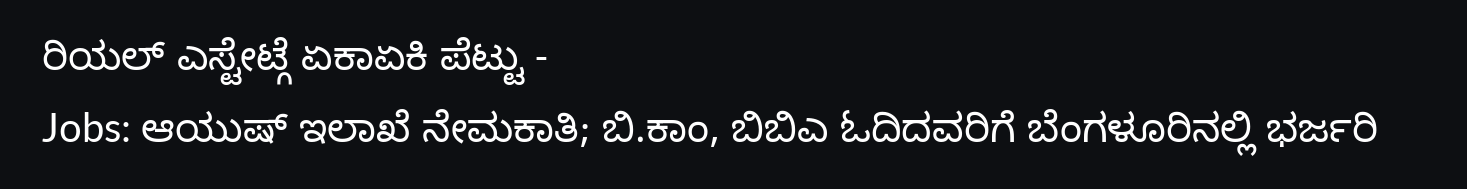ರಿಯಲ್ ಎಸ್ಟೇಟ್ಗೆ ಏಕಾಏಕಿ ಪೆಟ್ಟು -
Jobs: ಆಯುಷ್ ಇಲಾಖೆ ನೇಮಕಾತಿ; ಬಿ.ಕಾಂ, ಬಿಬಿಎ ಓದಿದವರಿಗೆ ಬೆಂಗಳೂರಿನಲ್ಲಿ ಭರ್ಜರಿ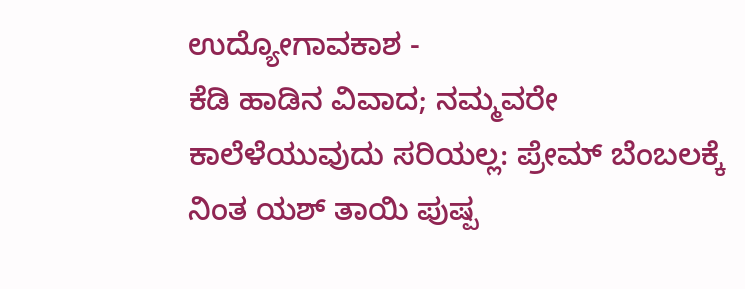ಉದ್ಯೋಗಾವಕಾಶ -
ಕೆಡಿ ಹಾಡಿನ ವಿವಾದ; ನಮ್ಮವರೇ ಕಾಲೆಳೆಯುವುದು ಸರಿಯಲ್ಲ: ಪ್ರೇಮ್ ಬೆಂಬಲಕ್ಕೆ ನಿಂತ ಯಶ್ ತಾಯಿ ಪುಷ್ಪ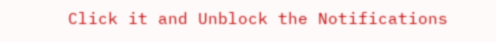Click it and Unblock the Notifications